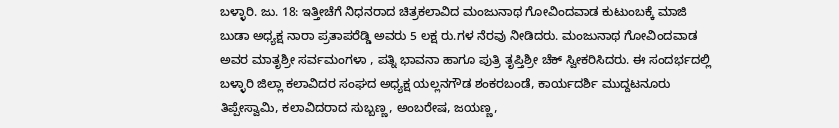ಬಳ್ಳಾರಿ. ಜು. 18: ಇತ್ತೀಚೆಗೆ ನಿಧನರಾದ ಚಿತ್ರಕಲಾವಿದ ಮಂಜುನಾಥ ಗೋವಿಂದವಾಡ ಕುಟುಂಬಕ್ಕೆ ಮಾಜಿ ಬುಡಾ ಅಧ್ಯಕ್ಷ ನಾರಾ ಪ್ರತಾಪರೆಡ್ಡಿ ಅವರು 5 ಲಕ್ಷ ರು.ಗಳ ನೆರವು ನೀಡಿದರು. ಮಂಜುನಾಥ ಗೋವಿಂದವಾಡ ಅವರ ಮಾತೃಶ್ರೀ ಸರ್ವಮಂಗಳಾ , ಪತ್ನಿ ಭಾವನಾ ಹಾಗೂ ಪುತ್ರಿ ತೃಪ್ತಿಶ್ರೀ ಚೆಕ್ ಸ್ವೀಕರಿಸಿದರು. ಈ ಸಂದರ್ಭದಲ್ಲಿ
ಬಳ್ಳಾರಿ ಜಿಲ್ಲಾ ಕಲಾವಿದರ ಸಂಘದ ಅಧ್ಯಕ್ಷ ಯಲ್ಲನಗೌಡ ಶಂಕರಬಂಡೆ, ಕಾರ್ಯದರ್ಶಿ ಮುದ್ದಟನೂರು ತಿಪ್ಪೇಸ್ವಾಮಿ, ಕಲಾವಿದರಾದ ಸುಬ್ಬಣ್ಣ, ಅಂಬರೇಷ, ಜಯಣ್ಣ,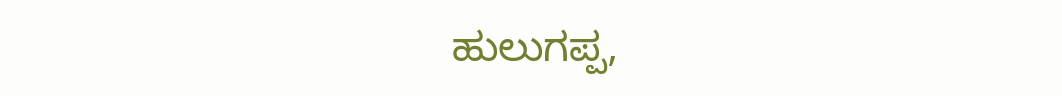ಹುಲುಗಪ್ಪ,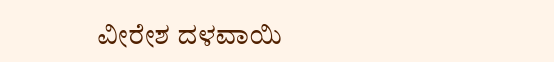ವೀರೇಶ ದಳವಾಯಿ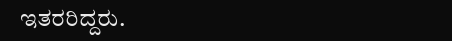ಇತರರಿದ್ದರು.